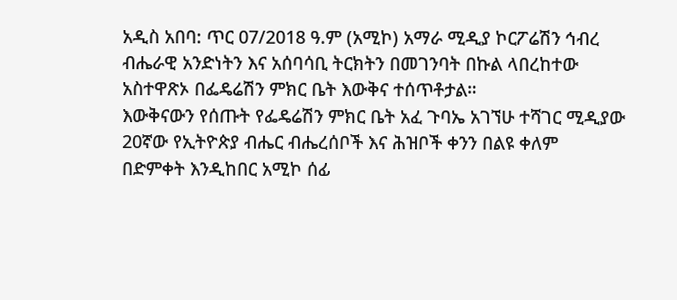አዲስ አበባ: ጥር 07/2018 ዓ.ም (አሚኮ) አማራ ሚዲያ ኮርፖሬሽን ኅብረ ብሔራዊ አንድነትን እና አሰባሳቢ ትርክትን በመገንባት በኩል ላበረከተው አስተዋጽኦ በፌዴሬሽን ምክር ቤት እውቅና ተሰጥቶታል።
እውቅናውን የሰጡት የፌዴሬሽን ምክር ቤት አፈ ጉባኤ አገኘሁ ተሻገር ሚዲያው 20ኛው የኢትዮጵያ ብሔር ብሔረሰቦች እና ሕዝቦች ቀንን በልዩ ቀለም በድምቀት እንዲከበር አሚኮ ሰፊ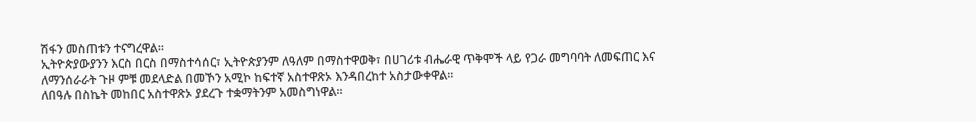ሽፋን መስጠቱን ተናግረዋል።
ኢትዮጵያውያንን እርስ በርስ በማስተሳሰር፣ ኢትዮጵያንም ለዓለም በማስተዋወቅ፣ በሀገሪቱ ብሔራዊ ጥቅሞች ላይ የጋራ መግባባት ለመፍጠር እና ለማንሰራራት ጉዞ ምቹ መደላድል በመኾን አሚኮ ከፍተኛ አስተዋጽኦ እንዳበረከተ አስታውቀዋል፡፡
ለበዓሉ በስኬት መከበር አስተዋጽኦ ያደረጉ ተቋማትንም አመስግነዋል።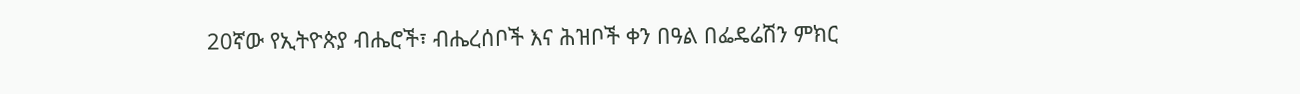20ኛው የኢትዮጵያ ብሔሮች፣ ብሔረሰቦች እና ሕዝቦች ቀን በዓል በፌዴሬሽን ምክር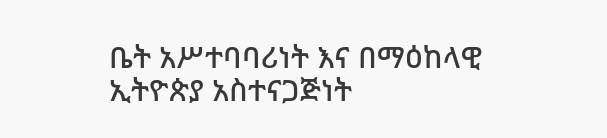ቤት አሥተባባሪነት እና በማዕከላዊ ኢትዮጵያ አስተናጋጅነት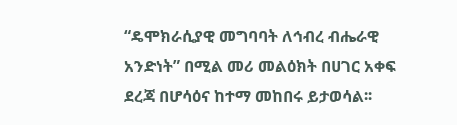“ዴሞክራሲያዊ መግባባት ለኅብረ ብሔራዊ አንድነት” በሚል መሪ መልዕክት በሀገር አቀፍ ደረጃ በሆሳዕና ከተማ መከበሩ ይታወሳል፡፡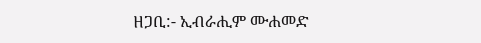ዘጋቢ:- ኢብራሒም ሙሐመድ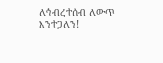ለኅብረተሰብ ለውጥ እንተጋለን!